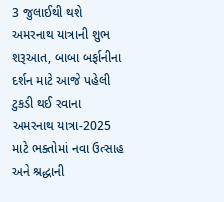3 જુલાઈથી થશે અમરનાથ યાત્રાની શુભ શરૂઆત, બાબા બર્ફાનીના દર્શન માટે આજે પહેલી ટુકડી થઈ રવાના
અમરનાથ યાત્રા-2025 માટે ભક્તોમાં નવા ઉત્સાહ અને શ્રદ્ધાની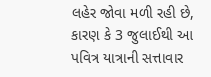લહેર જોવા મળી રહી છે, કારણ કે 3 જુલાઈથી આ પવિત્ર યાત્રાની સત્તાવાર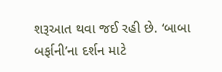શરૂઆત થવા જઈ રહી છે. ‘બાબા બર્ફાની’ના દર્શન માટે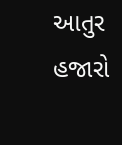આતુર હજારો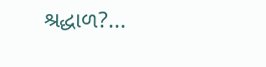શ્રદ્ધાળ?...